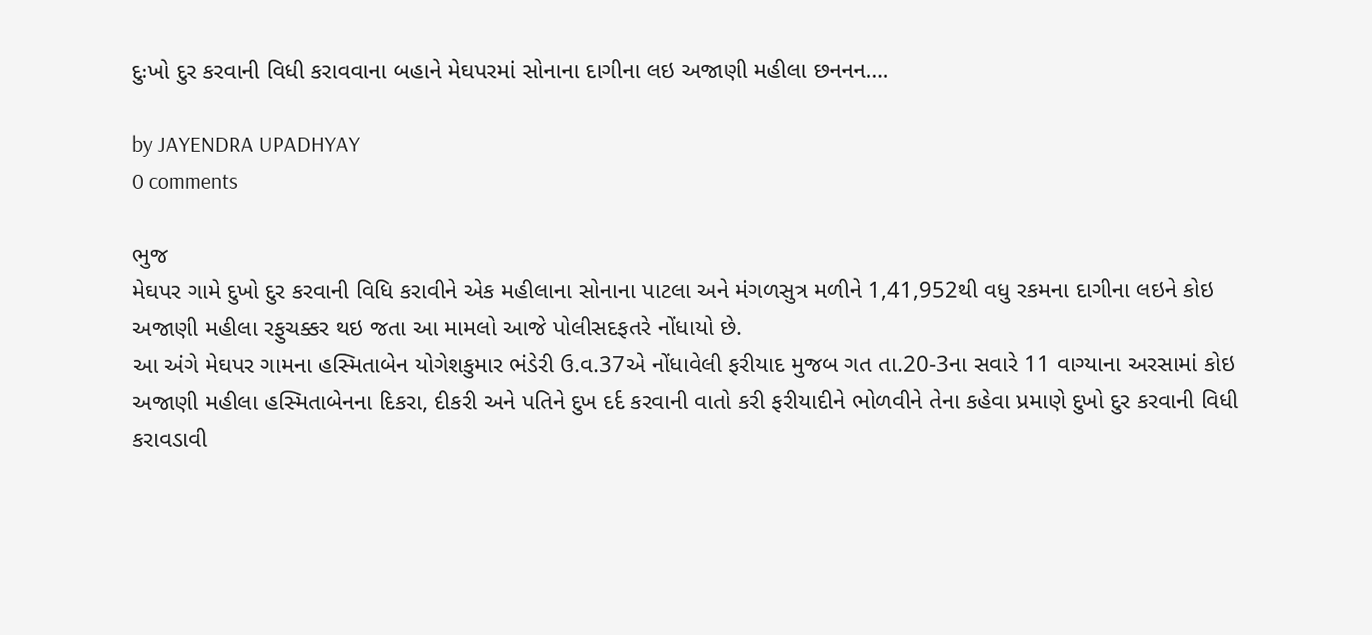દુઃખો દુર કરવાની વિધી કરાવવાના બહાને મેઘપરમાં સોનાના દાગીના લઇ અજાણી મહીલા છનનન….

by JAYENDRA UPADHYAY
0 comments

ભુજ
મેઘપર ગામે દુખો દુર કરવાની વિધિ કરાવીને એક મહીલાના સોનાના પાટલા અને મંગળસુત્ર મળીને 1,41,952થી વધુ રકમના દાગીના લઇને કોઇ અજાણી મહીલા રફુચક્કર થઇ જતા આ મામલો આજે પોલીસદફતરે નોંધાયો છે.
આ અંગે મેઘપર ગામના હસ્મિતાબેન યોગેશકુમાર ભંડેરી ઉ.વ.37એ નોંધાવેલી ફરીયાદ મુજબ ગત તા.20-3ના સવારે 11 વાગ્યાના અરસામાં કોઇ અજાણી મહીલા હસ્મિતાબેનના દિકરા, દીકરી અને પતિને દુખ દર્દ કરવાની વાતો કરી ફરીયાદીને ભોળવીને તેના કહેવા પ્રમાણે દુખો દુર કરવાની વિધી કરાવડાવી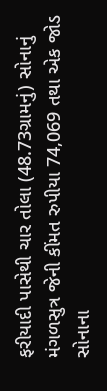ફરીયાદી પાસેથી ચાર તોલા (48.73ગ્રામનું) સોનાનું મંગળસુત્ર જેની કીંમત રુપીયા 74,069 તથા એક જોડ સોનાના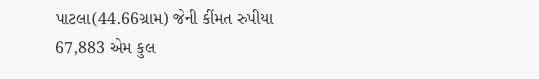પાટલા(44.66ગ્રામ) જેની કીંમત રુપીયા 67,883 એમ કુલ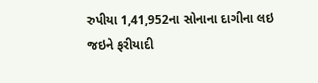રુપીયા 1,41,952ના સોનાના દાગીના લઇ જઇને ફરીયાદી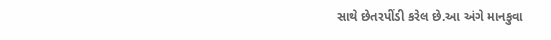સાથે છેતરપીંડી કરેલ છે.આ અંગે માનકુવા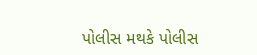પોલીસ મથકે પોલીસ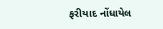ફરીયાદ નોંધાયેલ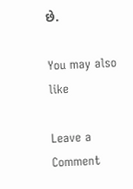છે.

You may also like

Leave a Comment